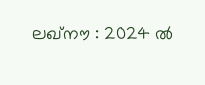ലഖ്നൗ : 2024 ൽ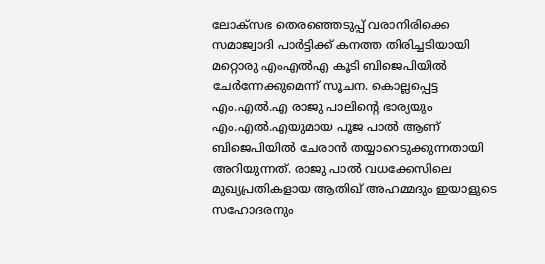ലോക്സഭ തെരഞ്ഞെടുപ്പ് വരാനിരിക്കെ സമാജ്വാദി പാർട്ടിക്ക് കനത്ത തിരിച്ചടിയായി മറ്റൊരു എംഎൽഎ കൂടി ബിജെപിയിൽ ചേർന്നേക്കുമെന്ന് സൂചന. കൊല്ലപ്പെട്ട എം.എൽ.എ രാജു പാലിന്റെ ഭാര്യയും എം.എൽ.എയുമായ പൂജ പാൽ ആണ് ബിജെപിയിൽ ചേരാൻ തയ്യാറെടുക്കുന്നതായി അറിയുന്നത്. രാജു പാൽ വധക്കേസിലെ മുഖ്യപ്രതികളായ ആതിഖ് അഹമ്മദും ഇയാളുടെ സഹോദരനും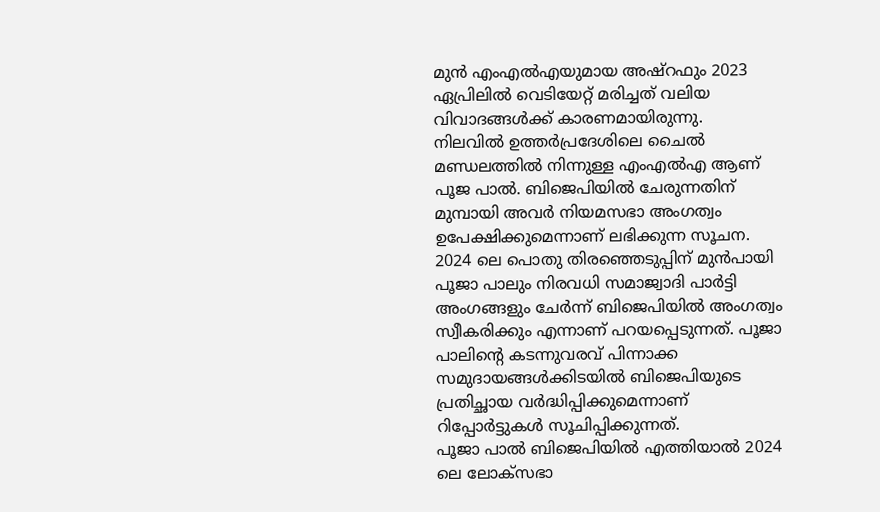മുൻ എംഎൽഎയുമായ അഷ്റഫും 2023 ഏപ്രിലിൽ വെടിയേറ്റ് മരിച്ചത് വലിയ വിവാദങ്ങൾക്ക് കാരണമായിരുന്നു.
നിലവിൽ ഉത്തർപ്രദേശിലെ ചൈൽ മണ്ഡലത്തിൽ നിന്നുള്ള എംഎൽഎ ആണ് പൂജ പാൽ. ബിജെപിയിൽ ചേരുന്നതിന് മുമ്പായി അവർ നിയമസഭാ അംഗത്വം ഉപേക്ഷിക്കുമെന്നാണ് ലഭിക്കുന്ന സൂചന. 2024 ലെ പൊതു തിരഞ്ഞെടുപ്പിന് മുൻപായി പൂജാ പാലും നിരവധി സമാജ്വാദി പാർട്ടി അംഗങ്ങളും ചേർന്ന് ബിജെപിയിൽ അംഗത്വം സ്വീകരിക്കും എന്നാണ് പറയപ്പെടുന്നത്. പൂജാ പാലിന്റെ കടന്നുവരവ് പിന്നാക്ക സമുദായങ്ങൾക്കിടയിൽ ബിജെപിയുടെ പ്രതിച്ഛായ വർദ്ധിപ്പിക്കുമെന്നാണ് റിപ്പോർട്ടുകൾ സൂചിപ്പിക്കുന്നത്.
പൂജാ പാൽ ബിജെപിയിൽ എത്തിയാൽ 2024 ലെ ലോക്സഭാ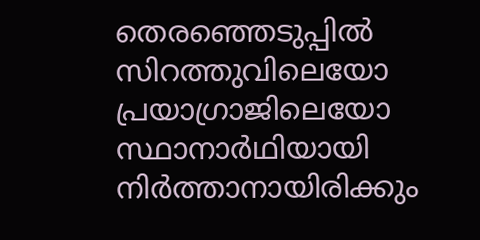തെരഞ്ഞെടുപ്പിൽ സിറത്തുവിലെയോ പ്രയാഗ്രാജിലെയോ സ്ഥാനാർഥിയായി നിർത്താനായിരിക്കും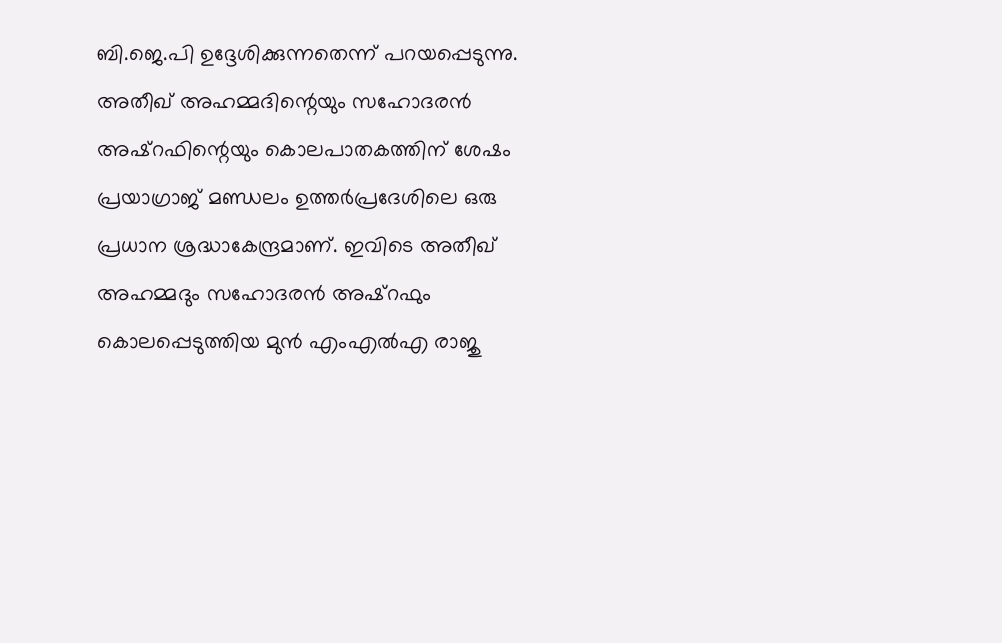ബി.ജെ.പി ഉദ്ദേശിക്കുന്നതെന്ന് പറയപ്പെടുന്നു. അതീഖ് അഹമ്മദിന്റെയും സഹോദരൻ അഷ്റഫിന്റെയും കൊലപാതകത്തിന് ശേഷം പ്രയാഗ്രാജ് മണ്ഡലം ഉത്തർപ്രദേശിലെ ഒരു പ്രധാന ശ്രദ്ധാകേന്ദ്രമാണ്. ഇവിടെ അതീഖ് അഹമ്മദും സഹോദരൻ അഷ്റഫും കൊലപ്പെടുത്തിയ മുൻ എംഎൽഎ രാജു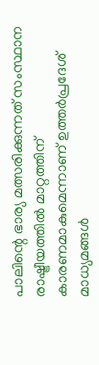പാലിന്റെ ഭാര്യ മത്സരിക്കുന്നത് സംസ്ഥാന രാഷ്ട്രീയത്തിൽ മാറ്റത്തിന് കാരണമാകുമെന്നാണ് ഉത്തർപ്രദേശ് മാധ്യമങ്ങൾ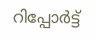റിപ്പോർട്ട്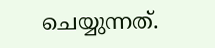ചെയ്യുന്നത്.